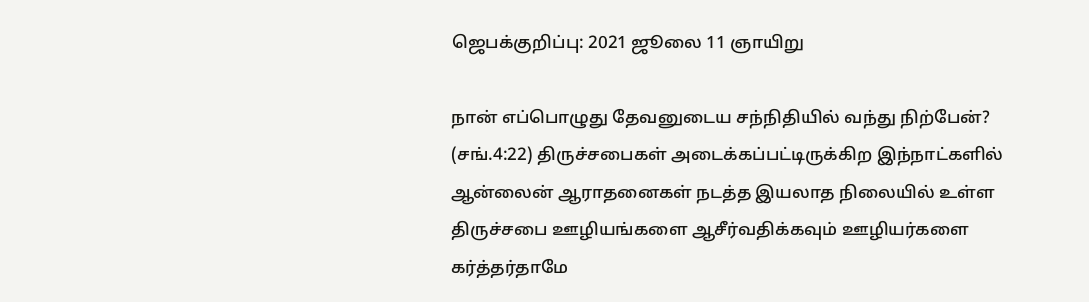ஜெபக்குறிப்பு: 2021 ஜூலை 11 ஞாயிறு

நான் எப்பொழுது தேவனுடைய சந்நிதியில் வந்து நிற்பேன்? (சங்.4:22) திருச்சபைகள் அடைக்கப்பட்டிருக்கிற இந்நாட்களில் ஆன்லைன் ஆராதனைகள் நடத்த இயலாத நிலையில் உள்ள திருச்சபை ஊழியங்களை ஆசீர்வதிக்கவும் ஊழியர்களை கர்த்தர்தாமே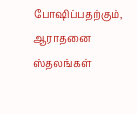போஷிப்பதற்கும், ஆராதனை ஸ்தலங்கள்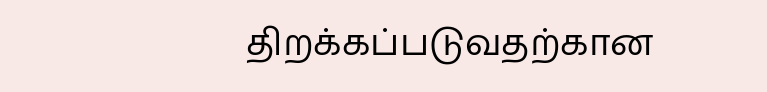திறக்கப்படுவதற்கான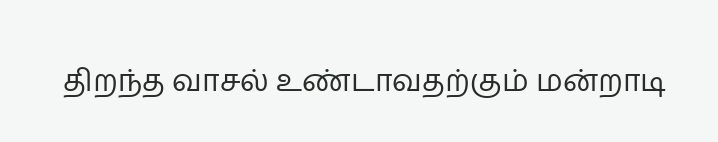திறந்த வாசல் உண்டாவதற்கும் மன்றாடி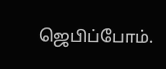ஜெபிப்போம்.